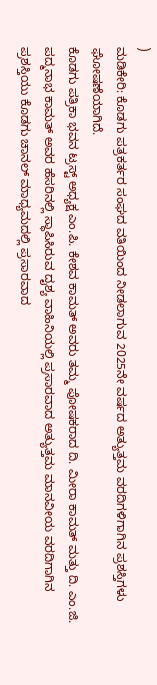)
ಮಡಿಕೇರಿ: ಕೊಡಗು ಪತ್ರಕರ್ತರ ಸಂಘದ ವತಿಯಿಂದ ನೀಡಲಾಗುವ 2025ನೇ ವರ್ಷದ ಅತ್ಯುತ್ತಮ ವರದಿಗಳಿಗಾಗಿನ ಪ್ರಶಸ್ತಿಗಳು ಘೋಷಣೆಯಾಗಿದೆ.
ಕೊಡಗು ಪತ್ರಿಕಾ ಭವನ ಟ್ರಸ್ಟ್ ಅಧ್ಯಕ್ಷ ಎಂ.ಪಿ. ಕೇಶವ ಕಾಮತ್ ಅವರು ತಮ್ಮ ಪೋಷಕರಾದ ದಿ. ಮೀರಾ ಕಾಮತ್ ಮತ್ತು ದಿ. ಎಂ.ಜಿ. ಪದ್ಮನಾಭ ಕಾಮತ್ ಅವರ ಹೆಸರಿನಲ್ಲಿ ಸ್ಥಾಪಿಸಿರುವ ದೖಶ್ಯ ವಾಹಿನಿಯಲ್ಲಿ ಪ್ರಸಾರವಾದ ಅತ್ಯುತ್ತಮ ಮಾನವೀಯ ವರದಿಗಾಗಿನ ಪ್ರಶಸ್ತಿಯು ಕೊಡಗು ಚಾನಲ್ ಮಾಧ್ಯಮದಲ್ಲಿ ಪ್ರಸಾರವಾದ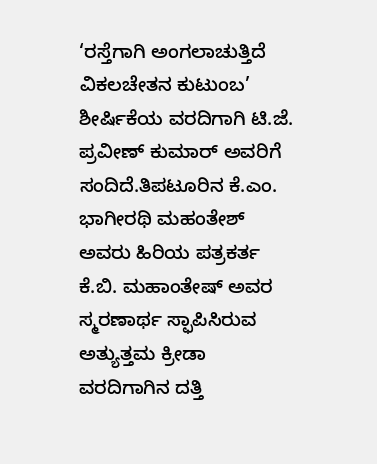‘ರಸ್ತೆಗಾಗಿ ಅಂಗಲಾಚುತ್ತಿದೆ ವಿಕಲಚೇತನ ಕುಟುಂಬ’ ಶೀರ್ಷಿಕೆಯ ವರದಿಗಾಗಿ ಟಿ.ಜೆ. ಪ್ರವೀಣ್ ಕುಮಾರ್ ಅವರಿಗೆ ಸಂದಿದೆ.ತಿಪಟೂರಿನ ಕೆ.ಎಂ. ಭಾಗೀರಥಿ ಮಹಂತೇಶ್ ಅವರು ಹಿರಿಯ ಪತ್ರಕರ್ತ ಕೆ.ಬಿ. ಮಹಾಂತೇಷ್ ಅವರ ಸ್ಮರಣಾರ್ಥ ಸ್ಫಾಪಿಸಿರುವ ಅತ್ಯುತ್ತಮ ಕ್ರೀಡಾ ವರದಿಗಾಗಿನ ದತ್ತಿ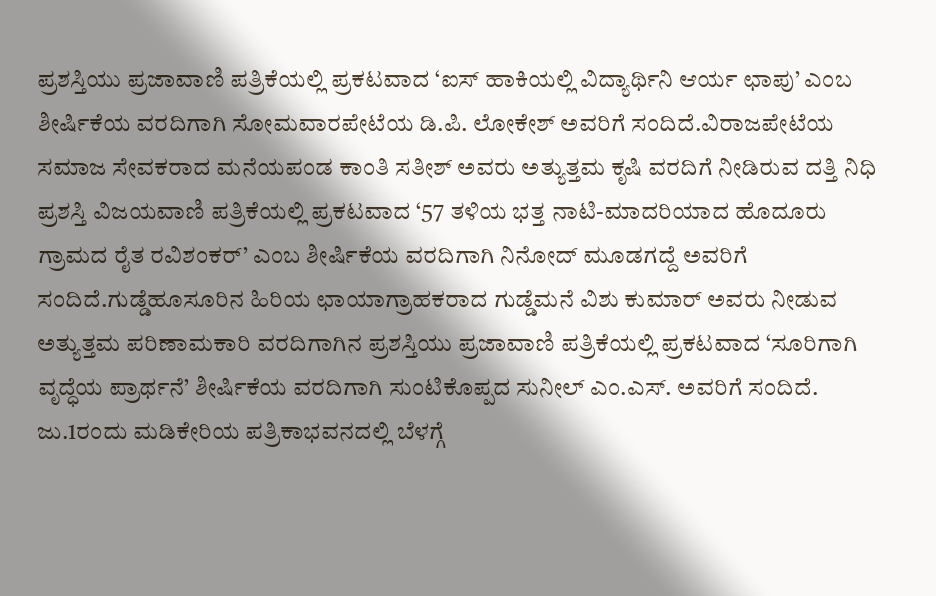ಪ್ರಶಸ್ತಿಯು ಪ್ರಜಾವಾಣಿ ಪತ್ರಿಕೆಯಲ್ಲಿ ಪ್ರಕಟವಾದ ‘ಐಸ್ ಹಾಕಿಯಲ್ಲಿ ವಿದ್ಯಾರ್ಥಿನಿ ಆರ್ಯ ಛಾಪು’ ಎಂಬ ಶೀರ್ಷಿಕೆಯ ವರದಿಗಾಗಿ ಸೋಮವಾರಪೇಟೆಯ ಡಿ.ಪಿ. ಲೋಕೇಶ್ ಅವರಿಗೆ ಸಂದಿದೆ.ವಿರಾಜಪೇಟೆಯ ಸಮಾಜ ಸೇವಕರಾದ ಮನೆಯಪಂಡ ಕಾಂತಿ ಸತೀಶ್ ಅವರು ಅತ್ಯುತ್ತಮ ಕೃಷಿ ವರದಿಗೆ ನೀಡಿರುವ ದತ್ತಿ ನಿಧಿ ಪ್ರಶಸ್ತಿ ವಿಜಯವಾಣಿ ಪತ್ರಿಕೆಯಲ್ಲಿ ಪ್ರಕಟವಾದ ‘57 ತಳಿಯ ಭತ್ತ ನಾಟಿ-ಮಾದರಿಯಾದ ಹೊದೂರು ಗ್ರಾಮದ ರೈತ ರವಿಶಂಕರ್’ ಎಂಬ ಶೀರ್ಷಿಕೆಯ ವರದಿಗಾಗಿ ನಿನೋದ್ ಮೂಡಗದ್ದೆ ಅವರಿಗೆ ಸಂದಿದೆ.ಗುಡ್ಡೆಹೂಸೂರಿನ ಹಿರಿಯ ಛಾಯಾಗ್ರಾಹಕರಾದ ಗುಡ್ಡೆಮನೆ ವಿಶು ಕುಮಾರ್ ಅವರು ನೀಡುವ ಅತ್ಯುತ್ತಮ ಪರಿಣಾಮಕಾರಿ ವರದಿಗಾಗಿನ ಪ್ರಶಸ್ತಿಯು ಪ್ರಜಾವಾಣಿ ಪತ್ರಿಕೆಯಲ್ಲಿ ಪ್ರಕಟವಾದ ‘ಸೂರಿಗಾಗಿ ವೃದ್ಧೆಯ ಪ್ರಾರ್ಥನೆ’ ಶೀರ್ಷಿಕೆಯ ವರದಿಗಾಗಿ ಸುಂಟಿಕೊಪ್ಪದ ಸುನೀಲ್ ಎಂ.ಎಸ್. ಅವರಿಗೆ ಸಂದಿದೆ.
ಜು.1ರಂದು ಮಡಿಕೇರಿಯ ಪತ್ರಿಕಾಭವನದಲ್ಲಿ ಬೆಳಗ್ಗೆ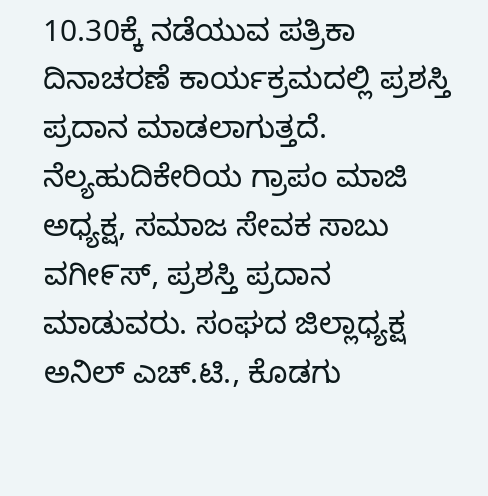10.30ಕ್ಕೆ ನಡೆಯುವ ಪತ್ರಿಕಾ ದಿನಾಚರಣೆ ಕಾರ್ಯಕ್ರಮದಲ್ಲಿ ಪ್ರಶಸ್ತಿ ಪ್ರದಾನ ಮಾಡಲಾಗುತ್ತದೆ. ನೆಲ್ಯಹುದಿಕೇರಿಯ ಗ್ರಾಪಂ ಮಾಜಿ ಅಧ್ಯಕ್ಷ, ಸಮಾಜ ಸೇವಕ ಸಾಬು ವಗೀ೯ಸ್, ಪ್ರಶಸ್ತಿ ಪ್ರದಾನ ಮಾಡುವರು. ಸಂಘದ ಜಿಲ್ಲಾಧ್ಯಕ್ಷ ಅನಿಲ್ ಎಚ್.ಟಿ., ಕೊಡಗು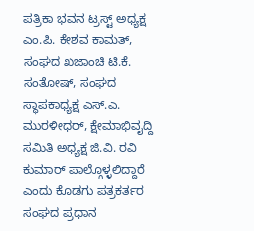ಪತ್ರಿಕಾ ಭವನ ಟ್ರಸ್ಟ್ ಅಧ್ಯಕ್ಷ ಎಂ.ಪಿ. ಕೇಶವ ಕಾಮತ್, ಸಂಘದ ಖಜಾಂಚಿ ಟಿ.ಕೆ. ಸಂತೋಷ್, ಸಂಘದ ಸ್ಥಾಪಕಾಧ್ಯಕ್ಷ ಎಸ್.ಎ. ಮುರಳೀಧರ್, ಕ್ಷೇಮಾಭಿವೖದ್ದಿ ಸಮಿತಿ ಅಧ್ಯಕ್ಷ ಜಿ.ವಿ. ರವಿ ಕುಮಾರ್ ಪಾಲ್ಗೊಳ್ಳಲಿದ್ದಾರೆ ಎಂದು ಕೊಡಗು ಪತ್ರಕರ್ತರ ಸಂಘದ ಪ್ರಧಾನ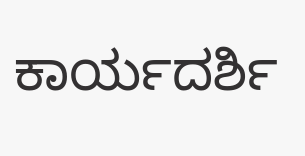ಕಾರ್ಯದರ್ಶಿ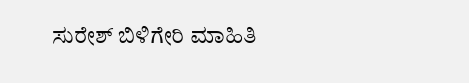ಸುರೇಶ್ ಬಿಳಿಗೇರಿ ಮಾಹಿತಿ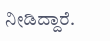ನೀಡಿದ್ದಾರೆ.